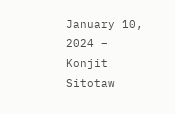January 10, 2024 – Konjit Sitotaw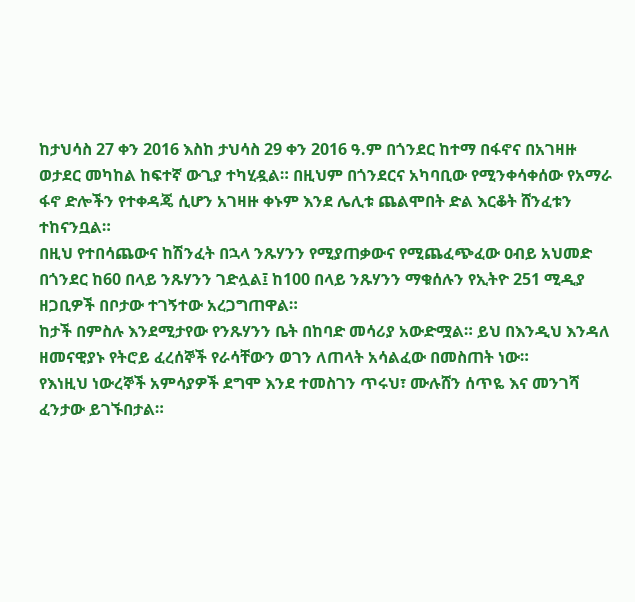ከታህሳስ 27 ቀን 2016 እስከ ታህሳስ 29 ቀን 2016 ዓ.ም በጎንደር ከተማ በፋኖና በአገዛዙ ወታደር መካከል ከፍተኛ ውጊያ ተካሂዷል። በዚህም በጎንደርና አካባቢው የሚንቀሳቀሰው የአማራ ፋኖ ድሎችን የተቀዳጄ ሲሆን አገዛዙ ቀኑም እንደ ሌሊቱ ጨልሞበት ድል እርቆት ሸንፈቱን ተከናንቧል።
በዚህ የተበሳጨውና ከሽንፈት በኋላ ንጹሃንን የሚያጠቃውና የሚጨፈጭፈው ዐብይ አህመድ በጎንደር ከ60 በላይ ንጹሃንን ገድሏል፤ ከ100 በላይ ንጹሃንን ማቁሰሉን የኢትዮ 251 ሚዲያ ዘጋቢዎች በቦታው ተገኝተው አረጋግጠዋል።
ከታች በምስሉ እንደሚታየው የንጹሃንን ቤት በከባድ መሳሪያ አውድሟል። ይህ በእንዲህ እንዳለ ዘመናዊያኑ የትሮይ ፈረሰኞች የራሳቸውን ወገን ለጠላት አሳልፈው በመስጠት ነው።
የእነዚህ ነውረኞች አምሳያዎች ደግሞ እንደ ተመስገን ጥሩህ፣ ሙሉሸን ሰጥዬ እና መንገሻ ፈንታው ይገኙበታል።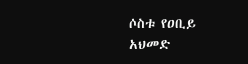ሶስቱ የዐቢይ አህመድ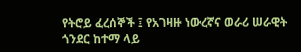የትሮይ ፈረሰኞች ፤ የአገዛዙ ነውረኛና ወራሪ ሠራዊት ጎንደር ከተማ ላይ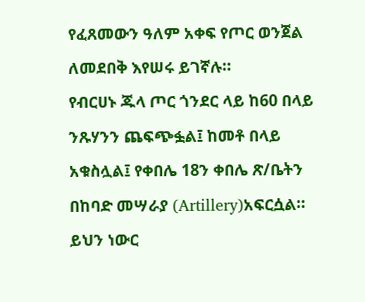የፈጸመውን ዓለም አቀፍ የጦር ወንጀል ለመደበቅ እየሠሩ ይገኛሉ።
የብርሀኑ ጁላ ጦር ጎንደር ላይ ከ60 በላይ ንጹሃንን ጨፍጭፏል፤ ከመቶ በላይ አቁስሏል፤ የቀበሌ 18ን ቀበሌ ጽ/ቤትን በከባድ መሣራያ (Artillery)አፍርሷል።
ይህን ነውር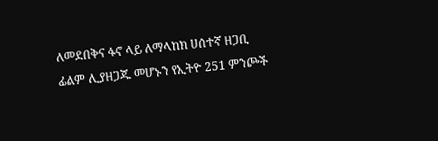ለመደበቅና ፋኖ ላይ ለማላከክ ሀሰተኛ ዘጋቢ ፊልም ሊያዘጋጁ መሆኑን የኢትዮ 251 ምንጮች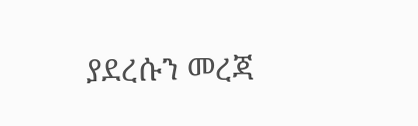ያደረሱን መረጃ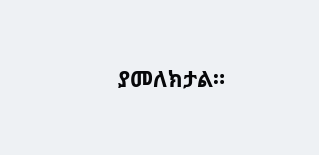ያመለክታል።